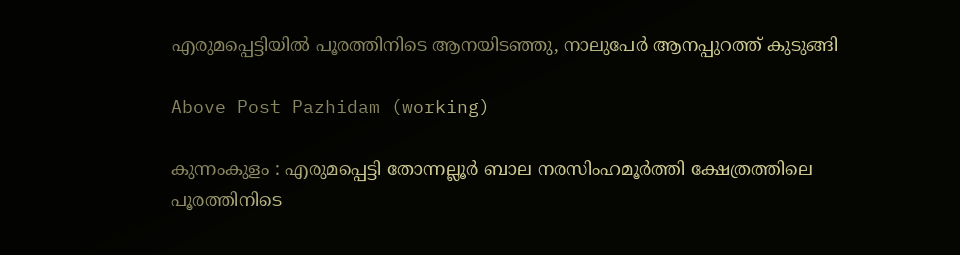എരുമപ്പെട്ടിയിൽ പൂരത്തിനിടെ ആനയിടഞ്ഞു, നാലുപേർ ആനപ്പുറത്ത് കുടുങ്ങി

Above Post Pazhidam (working)

കുന്നംകുളം : എരുമപ്പെട്ടി തോന്നല്ലൂർ ബാല നരസിംഹമൂർത്തി ക്ഷേത്രത്തിലെ പൂരത്തിനിടെ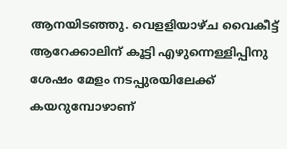ആനയിടഞ്ഞു. വെളളിയാഴ്ച വൈകീട്ട് ആറേക്കാലിന് കൂട്ടി എഴുന്നെള്ളിപ്പിനു ശേഷം മേളം നടപ്പുരയിലേക്ക് കയറുമ്പോഴാണ്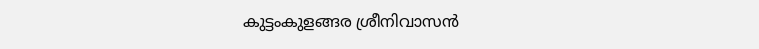കുട്ടംകുളങ്ങര ശ്രീനിവാസൻ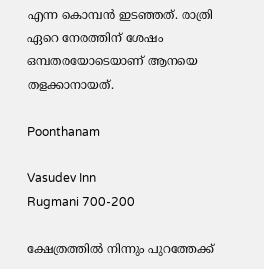എന്ന കൊമ്പൻ ഇടഞ്ഞത്. രാത്രി ഏറെ നേരത്തിന് ശേഷം ഒമ്പതരയോടെയാണ് ആനയെ തളക്കാനായത്.

Poonthanam

Vasudev Inn
Rugmani 700-200

ക്ഷേത്രത്തിൽ നിന്നും പുറത്തേക്ക്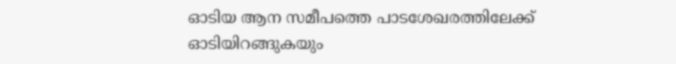ഓടിയ ആന സമീപത്തെ പാടശേഖരത്തിലേക്ക് ഓടിയിറങ്ങുകയും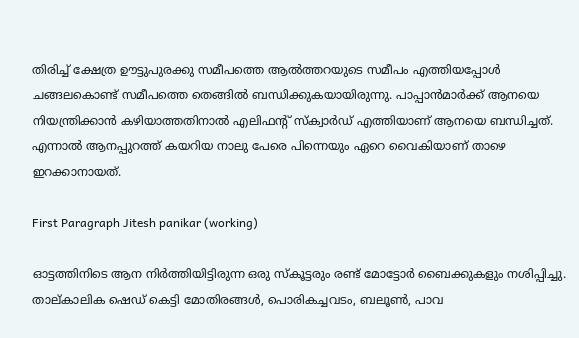തിരിച്ച് ക്ഷേത്ര ഊട്ടുപുരക്കു സമീപത്തെ ആൽത്തറയുടെ സമീപം എത്തിയപ്പോൾ ചങ്ങലകൊണ്ട് സമീപത്തെ തെങ്ങിൽ ബന്ധിക്കുകയായിരുന്നു. പാപ്പാൻമാർക്ക് ആനയെ നിയന്ത്രിക്കാൻ കഴിയാത്തതിനാൽ എലിഫൻ്റ് സ്ക്വാർഡ് എത്തിയാണ് ആനയെ ബന്ധിച്ചത്. എന്നാൽ ആനപ്പുറത്ത് കയറിയ നാലു പേരെ പിന്നെയും ഏറെ വൈകിയാണ് താഴെ ഇറക്കാനായത്.

First Paragraph Jitesh panikar (working)

ഓട്ടത്തിനിടെ ആന നിർത്തിയിട്ടിരുന്ന ഒരു സ്കൂട്ടരും രണ്ട് മോട്ടോർ ബൈക്കുകളും നശിപ്പിച്ചു. താല്കാലിക ഷെഡ് കെട്ടി മോതിരങ്ങൾ, പൊരികച്ചവടം, ബലൂൺ, പാവ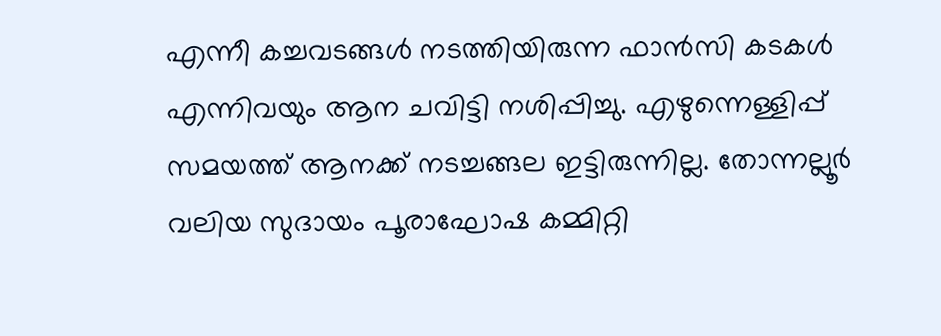എന്നീ കച്ചവടങ്ങൾ നടത്തിയിരുന്ന ഫാൻസി കടകൾ എന്നിവയും ആന ചവിട്ടി നശിപ്പിച്ചു. എഴുന്നെള്ളിപ്പ് സമയത്ത് ആനക്ക് നടച്ചങ്ങല ഇട്ടിരുന്നില്ല. തോന്നല്ലൂർ വലിയ സുദായം പൂരാഘോഷ കമ്മിറ്റി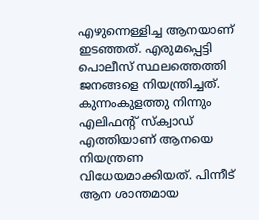എഴുന്നെള്ളിച്ച ആനയാണ് ഇടഞ്ഞത്. എരുമപ്പെട്ടി പൊലീസ് സ്ഥലത്തെത്തി ജനങ്ങളെ നിയന്ത്രിച്ചത്. കുന്നംകുളത്തു നിന്നും എലിഫൻ്റ് സ്ക്വാഡ് എത്തിയാണ് ആനയെ നിയന്ത്രണ വിധേയമാക്കിയത്. പിന്നീട് ആന ശാന്തമായ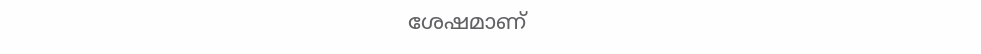ശേഷമാണ്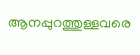ആനപ്പുറത്തുള്ളവരെ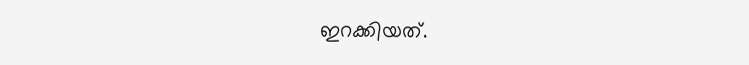ഇറക്കിയത്.